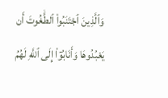وَٱلَّذِينَ ٱجْتَنَبُوا۟ ٱلطَّٰغُوتَ أَن يَعْبُدُوهَا وَأَنَابُوٓا۟ إِلَى ٱللَّهِ لَهُمُ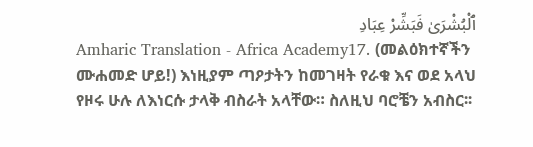ٱلْبُشْرَىٰ فَبَشِّرْ عِبَادِ
Amharic Translation - Africa Academy17. (መልዕክተኛችን ሙሐመድ ሆይ!) እነዚያም ጣዖታትን ከመገዛት የራቁ እና ወደ አላህ የዞሩ ሁሉ ለእነርሱ ታላቅ ብስራት አላቸው። ስለዚህ ባሮቼን አብስር፡፡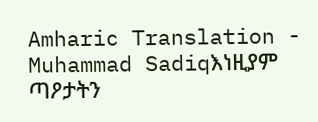Amharic Translation - Muhammad Sadiqእነዚያም ጣዖታትን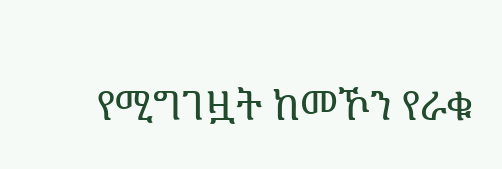የሚግገዟት ከመኾን የራቁ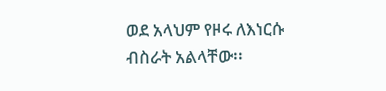ወደ አላህም የዞሩ ለእነርሱ ብስራት አልላቸው፡፡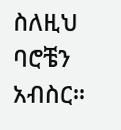ስለዚህ ባሮቼን አብስር፡፡